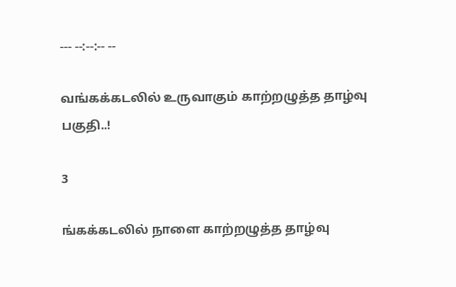--- --:--:-- --

வங்கக்கடலில் உருவாகும் காற்றழுத்த தாழ்வு பகுதி..!

3

ங்கக்கடலில் நாளை காற்றழுத்த தாழ்வு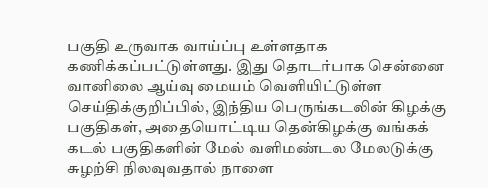பகுதி உருவாக வாய்ப்பு உள்ளதாக கணிக்கப்பட்டுள்ளது. இது தொடர்பாக சென்னை வானிலை ஆய்வு மையம் வெளியிட்டுள்ள செய்திக்குறிப்பில், இந்திய பெருங்கடலின் கிழக்கு பகுதிகள், அதையொட்டிய தென்கிழக்கு வங்கக் கடல் பகுதிகளின் மேல் வளிமண்டல மேலடுக்கு சுழற்சி நிலவுவதால் நாளை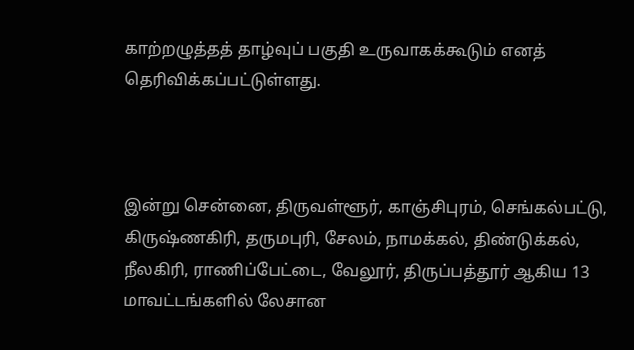காற்றழுத்தத் தாழ்வுப் பகுதி உருவாகக்கூடும் எனத் தெரிவிக்கப்பட்டுள்ளது.



இன்று சென்னை, திருவள்ளூர், காஞ்சிபுரம், செங்கல்பட்டு, கிருஷ்ணகிரி, தருமபுரி, சேலம், நாமக்கல், திண்டுக்கல், நீலகிரி, ராணிப்பேட்டை, வேலூர், திருப்பத்தூர் ஆகிய 13 மாவட்டங்களில் லேசான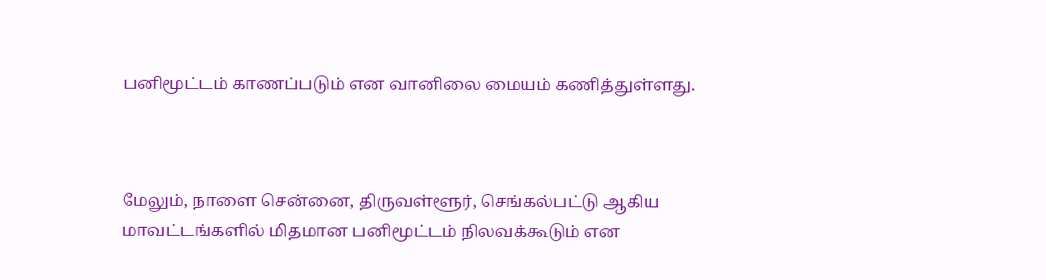பனிமூட்டம் காணப்படும் என வானிலை மையம் கணித்துள்ளது.



மேலும், நாளை சென்னை, திருவள்ளூர், செங்கல்பட்டு ஆகிய மாவட்டங்களில் மிதமான பனிமூட்டம் நிலவக்கூடும் என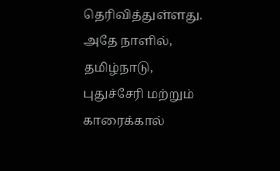தெரிவித்துள்ளது. அதே நாளில், தமிழ்நாடு, புதுச்சேரி மற்றும் காரைக்கால்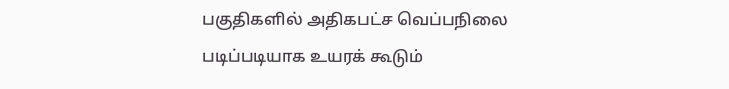பகுதிகளில் அதிகபட்ச வெப்பநிலை படிப்படியாக உயரக் கூடும்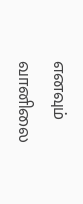எனவும் வானிலை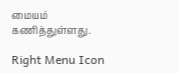மையம் கணித்துள்ளது.

Right Menu Icon